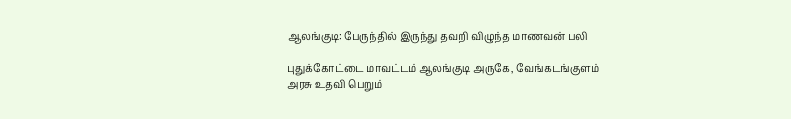ஆலங்குடி: பேருந்தில் இருந்து தவறி விழுந்த மாணவன் பலி

புதுக்கோட்டை மாவட்டம் ஆலங்குடி அருகே, வேங்கடங்குளம் அரசு உதவி பெறும்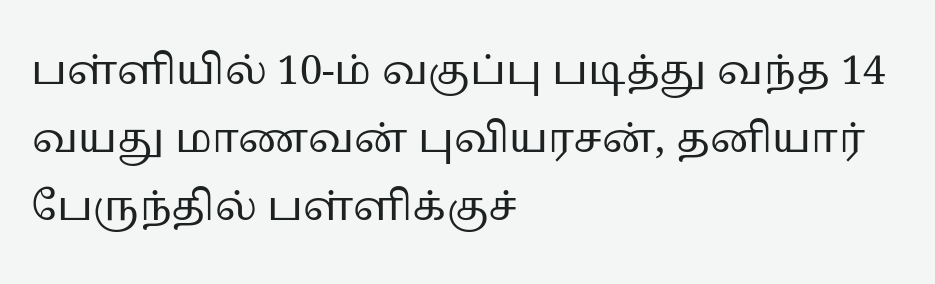பள்ளியில் 10-ம் வகுப்பு படித்து வந்த 14 வயது மாணவன் புவியரசன், தனியார் பேருந்தில் பள்ளிக்குச்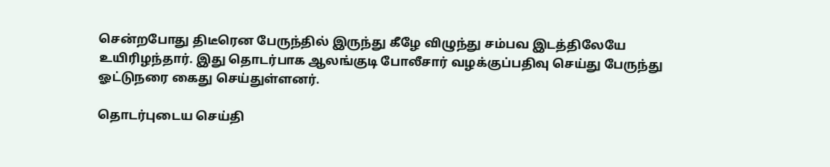சென்றபோது திடீரென பேருந்தில் இருந்து கீழே விழுந்து சம்பவ இடத்திலேயே உயிரிழந்தார். இது தொடர்பாக ஆலங்குடி போலீசார் வழக்குப்பதிவு செய்து பேருந்து ஓட்டுநரை கைது செய்துள்ளனர்.

தொடர்புடைய செய்தி